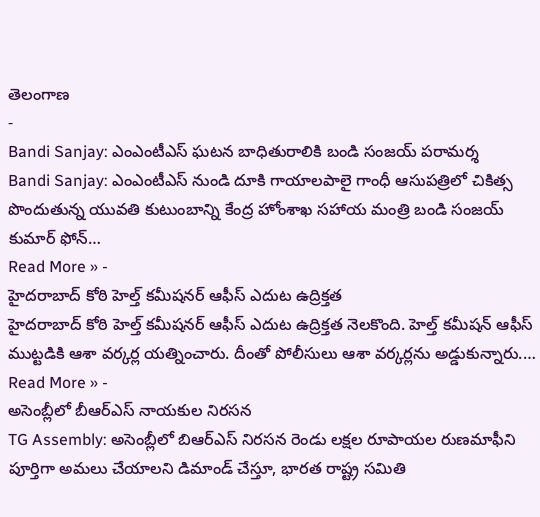తెలంగాణ
-
Bandi Sanjay: ఎంఎంటీఎస్ ఘటన బాధితురాలికి బండి సంజయ్ పరామర్శ
Bandi Sanjay: ఎంఎంటీఎస్ నుండి దూకి గాయాలపాలై గాంధీ ఆసుపత్రిలో చికిత్స పొందుతున్న యువతి కుటుంబాన్ని కేంద్ర హోంశాఖ సహాయ మంత్రి బండి సంజయ్ కుమార్ ఫోన్…
Read More » -
హైదరాబాద్ కోఠి హెల్త్ కమీషనర్ ఆఫీస్ ఎదుట ఉద్రిక్తత
హైదరాబాద్ కోఠి హెల్త్ కమీషనర్ ఆఫీస్ ఎదుట ఉద్రిక్తత నెలకొంది. హెల్త్ కమీషన్ ఆఫీస్ ముట్టడికి ఆశా వర్కర్ల యత్నించారు. దీంతో పోలీసులు ఆశా వర్కర్లను అడ్డుకున్నారు.…
Read More » -
అసెంబ్లీలో బీఆర్ఎస్ నాయకుల నిరసన
TG Assembly: అసెంబ్లీలో బిఆర్ఎస్ నిరసన రెండు లక్షల రూపాయల రుణమాఫీని పూర్తిగా అమలు చేయాలని డిమాండ్ చేస్తూ, భారత రాష్ట్ర సమితి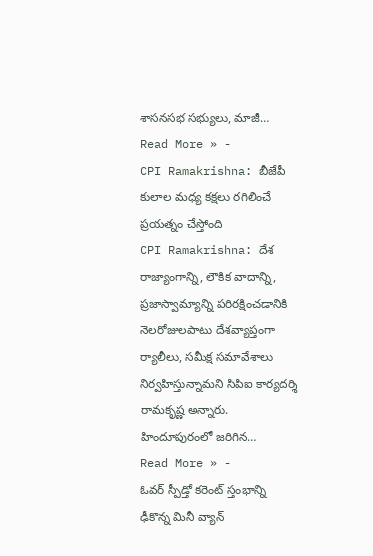శాసనసభ సభ్యులు, మాజీ…
Read More » -
CPI Ramakrishna: బీజేపీ కులాల మధ్య కక్షలు రగిలించే ప్రయత్నం చేస్తోంది
CPI Ramakrishna: దేశ రాజ్యాంగాన్ని, లౌకిక వాదాన్ని, ప్రజాస్వామ్యాన్ని పరిరక్షించడానికి నెలరోజులపాటు దేశవ్యాప్తంగా ర్యాలీలు, సమీక్ష సమావేశాలు నిర్వహిస్తున్నామని సిపిఐ కార్యదర్శి రామకృష్ణ అన్నారు. హిందూపురంలో జరిగిన…
Read More » -
ఓవర్ స్పీడ్తో కరెంట్ స్తంభాన్ని ఢీకొన్న మినీ వ్యాన్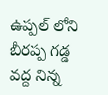ఉప్పల్ లోని బీరప్ప గడ్డ వద్ద నిన్న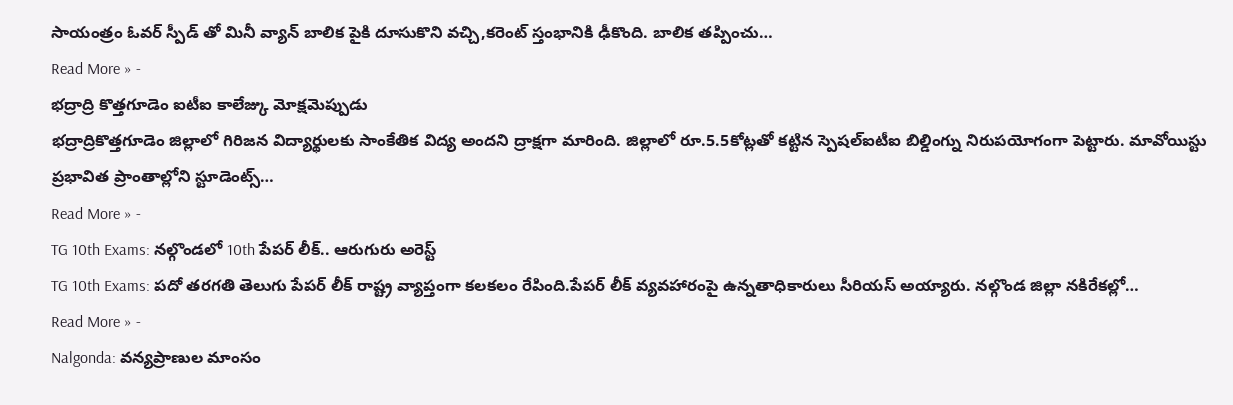సాయంత్రం ఓవర్ స్పీడ్ తో మినీ వ్యాన్ బాలిక పైకి దూసుకొని వచ్చి,కరెంట్ స్తంభానికి ఢీకొంది. బాలిక తప్పించు…
Read More » -
భద్రాద్రి కొత్తగూడెం ఐటీఐ కాలేజ్కు మోక్షమెప్పుడు
భద్రాద్రికొత్తగూడెం జిల్లాలో గిరిజన విద్యార్థులకు సాంకేతిక విద్య అందని ద్రాక్షగా మారింది. జిల్లాలో రూ.5.5కోట్లతో కట్టిన స్పెషల్ఐటీఐ బిల్డింగ్ను నిరుపయోగంగా పెట్టారు. మావోయిస్టు ప్రభావిత ప్రాంతాల్లోని స్టూడెంట్స్…
Read More » -
TG 10th Exams: నల్గొండలో 10th పేపర్ లీక్.. ఆరుగురు అరెస్ట్
TG 10th Exams: పదో తరగతి తెలుగు పేపర్ లీక్ రాష్ట్ర వ్యాప్తంగా కలకలం రేపింది.పేపర్ లీక్ వ్యవహారంపై ఉన్నతాధికారులు సీరియస్ అయ్యారు. నల్గొండ జిల్లా నకిరేకల్లో…
Read More » -
Nalgonda: వన్యప్రాణుల మాంసం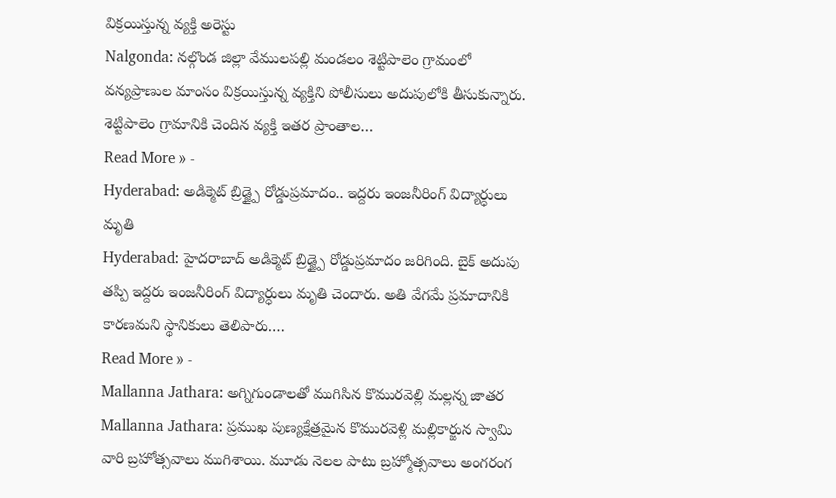విక్రయిస్తున్న వ్యక్తి అరెస్టు
Nalgonda: నల్గొండ జిల్లా వేములపల్లి మండలం శెట్టిపాలెం గ్రామంలో వన్యప్రాణుల మాంసం విక్రయిస్తున్న వ్యక్తిని పోలీసులు అదుపులోకి తీసుకున్నారు. శెట్టిపాలెం గ్రామానికి చెందిన వ్యక్తి ఇతర ప్రాంతాల…
Read More » -
Hyderabad: అడిక్మెట్ బ్రిడ్జ్పై రోడ్డుప్రమాదం.. ఇద్దరు ఇంజనీరింగ్ విద్యార్ధులు మృతి
Hyderabad: హైదరాబాద్ అడిక్మెట్ బ్రిడ్జ్పై రోడ్డుప్రమాదం జరిగింది. బైక్ అదుపు తప్పి ఇద్దరు ఇంజనీరింగ్ విద్యార్ధులు మృతి చెందారు. అతి వేగమే ప్రమాదానికి కారణమని స్థానికులు తెలిపారు.…
Read More » -
Mallanna Jathara: అగ్నిగుండాలతో ముగిసిన కొమురవెల్లి మల్లన్న జాతర
Mallanna Jathara: ప్రముఖ పుణ్యక్షేత్రమైన కొమురవెళ్లి మల్లికార్జున స్వామి వారి బ్రహోత్సవాలు ముగిశాయి. మూడు నెలల పాటు బ్రహ్మోత్సవాలు అంగరంగ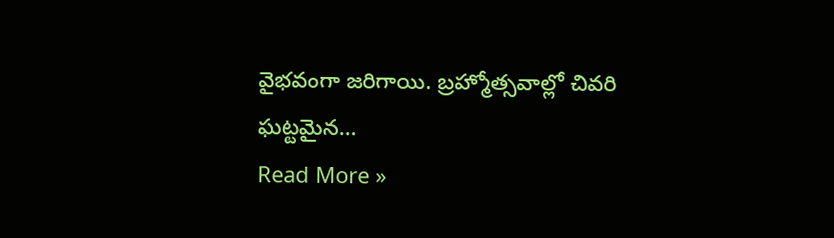వైభవంగా జరిగాయి. బ్రహ్మోత్సవాల్లో చివరి ఘట్టమైన…
Read More »